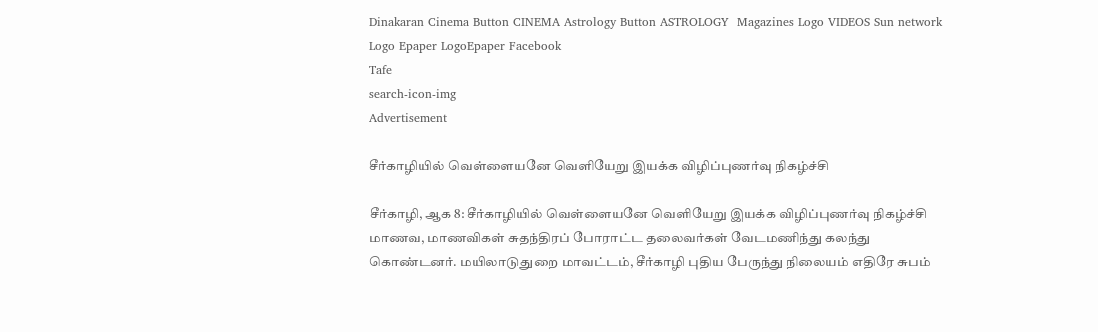Dinakaran Cinema Button CINEMA Astrology Button ASTROLOGY  Magazines Logo VIDEOS Sun network Logo Epaper LogoEpaper Facebook
Tafe
search-icon-img
Advertisement

சீர்காழியில் வெள்ளையனே வெளியேறு இயக்க விழிப்புணர்வு நிகழ்ச்சி

சீர்காழி, ஆக 8: சீர்காழியில் வெள்ளையனே வெளியேறு இயக்க விழிப்புணர்வு நிகழ்ச்சி மாணவ, மாணவிகள் சுதந்திரப் போராட்ட தலைவர்கள் வேடமணிந்து கலந்து கொண்டனர். மயிலாடுதுறை மாவட்டம், சீர்காழி புதிய பேருந்து நிலையம் எதிரே சுபம்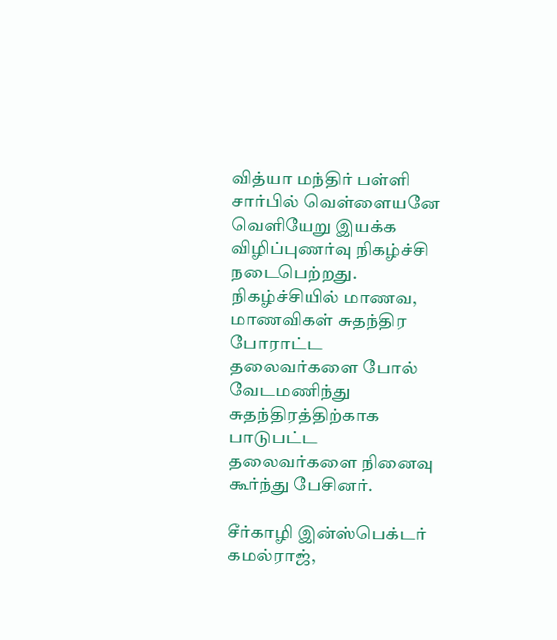வித்யா மந்திர் பள்ளி சார்பில் வெள்ளையனே வெளியேறு இயக்க விழிப்புணர்வு நிகழ்ச்சி நடைபெற்றது. நிகழ்ச்சியில் மாணவ, மாணவிகள் சுதந்திர போராட்ட தலைவர்களை போல் வேடமணிந்து சுதந்திரத்திற்காக பாடுபட்ட தலைவர்களை நினைவு கூர்ந்து பேசினர்.

சீர்காழி இன்ஸ்பெக்டர் கமல்ராஜ்,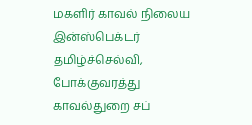மகளிர் காவல் நிலைய இன்ஸ்பெக்டர் தமிழ்ச்செல்வி, போக்குவரத்து காவல்துறை சப்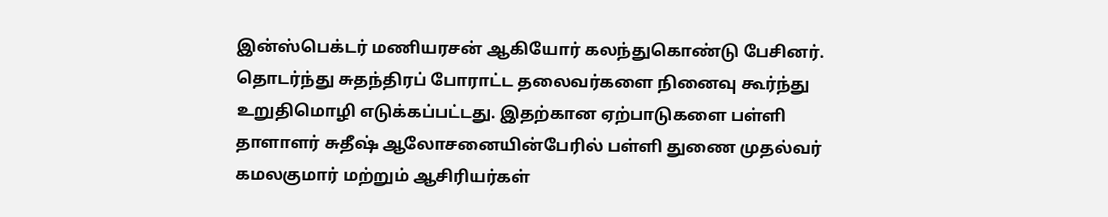இன்ஸ்பெக்டர் மணியரசன் ஆகியோர் கலந்துகொண்டு பேசினர். தொடர்ந்து சுதந்திரப் போராட்ட தலைவர்களை நினைவு கூர்ந்து உறுதிமொழி எடுக்கப்பட்டது. இதற்கான ஏற்பாடுகளை பள்ளி தாளாளர் சுதீஷ் ஆலோசனையின்பேரில் பள்ளி துணை முதல்வர் கமலகுமார் மற்றும் ஆசிரியர்கள்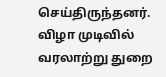செய்திருந்தனர். விழா முடிவில் வரலாற்று துறை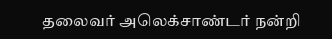தலைவர் அலெக்சாண்டர் நன்றி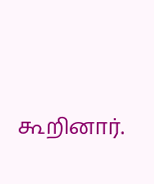கூறினார்.